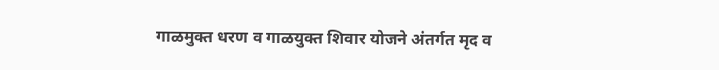गाळमुक्त धरण व गाळयुक्त शिवार योजने अंतर्गत मृद व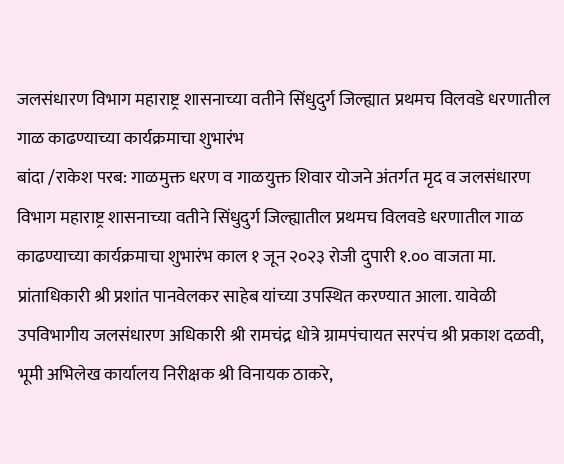जलसंधारण विभाग महाराष्ट्र शासनाच्या वतीने सिंधुदुर्ग जिल्ह्यात प्रथमच विलवडे धरणातील गाळ काढण्याच्या कार्यक्रमाचा शुभारंभ
बांदा /राकेश परब: गाळमुक्त धरण व गाळयुक्त शिवार योजने अंतर्गत मृद व जलसंधारण विभाग महाराष्ट्र शासनाच्या वतीने सिंधुदुर्ग जिल्ह्यातील प्रथमच विलवडे धरणातील गाळ काढण्याच्या कार्यक्रमाचा शुभारंभ काल १ जून २०२३ रोजी दुपारी १.०० वाजता मा. प्रांताधिकारी श्री प्रशांत पानवेलकर साहेब यांच्या उपस्थित करण्यात आला. यावेळी उपविभागीय जलसंधारण अधिकारी श्री रामचंद्र धोत्रे ग्रामपंचायत सरपंच श्री प्रकाश दळवी, भूमी अभिलेख कार्यालय निरीक्षक श्री विनायक ठाकरे,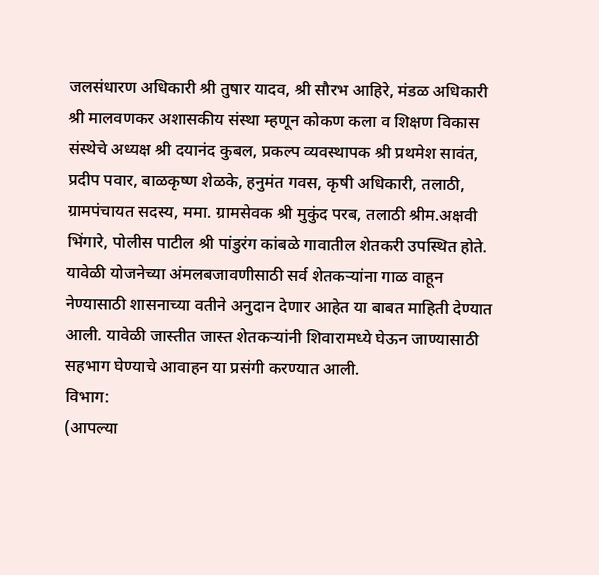जलसंधारण अधिकारी श्री तुषार यादव, श्री सौरभ आहिरे, मंडळ अधिकारी श्री मालवणकर अशासकीय संस्था म्हणून कोकण कला व शिक्षण विकास संस्थेचे अध्यक्ष श्री दयानंद कुबल, प्रकल्प व्यवस्थापक श्री प्रथमेश सावंत, प्रदीप पवार, बाळकृष्ण शेळके, हनुमंत गवस, कृषी अधिकारी, तलाठी, ग्रामपंचायत सदस्य, ममा. ग्रामसेवक श्री मुकुंद परब, तलाठी श्रीम.अक्षवी भिंगारे, पोलीस पाटील श्री पांडुरंग कांबळे गावातील शेतकरी उपस्थित होते.
यावेळी योजनेच्या अंमलबजावणीसाठी सर्व शेतकऱ्यांना गाळ वाहून नेण्यासाठी शासनाच्या वतीने अनुदान देणार आहेत या बाबत माहिती देण्यात आली. यावेळी जास्तीत जास्त शेतकऱ्यांनी शिवारामध्ये घेऊन जाण्यासाठी सहभाग घेण्याचे आवाहन या प्रसंगी करण्यात आली.
विभाग:
(आपल्या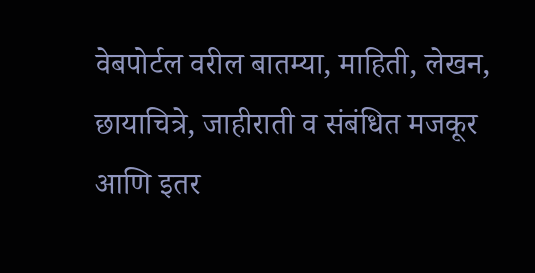वेबपोर्टल वरील बातम्या, माहिती, लेखन, छायाचित्रे, जाहीराती व संबंधित मजकूर आणि इतर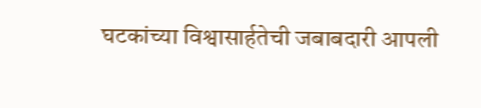घटकांच्या विश्वासार्हतेची जबाबदारी आपली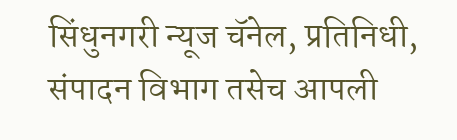सिंधुनगरी न्यूज चॅनेल, प्रतिनिधी, संपादन विभाग तसेच आपली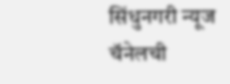सिंधुनगरी न्यूज चॅनेलची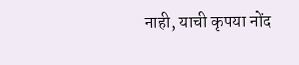नाही, याची कृपया नोंद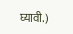घ्यावी.)